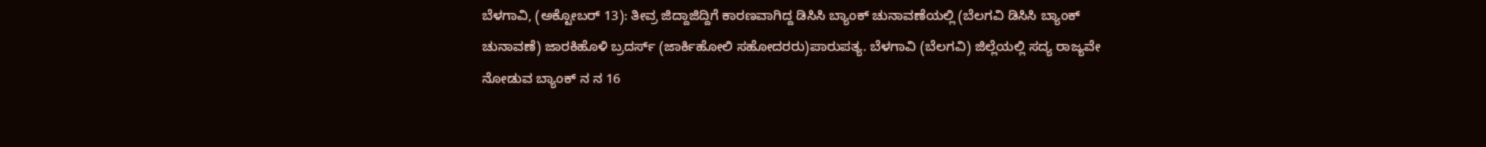ಬೆಳಗಾವಿ, (ಅಕ್ಟೋಬರ್ 13): ತೀವ್ರ ಜಿದ್ದಾಜಿದ್ದಿಗೆ ಕಾರಣವಾಗಿದ್ದ ಡಿಸಿಸಿ ಬ್ಯಾಂಕ್ ಚುನಾವಣೆಯಲ್ಲಿ (ಬೆಲಗವಿ ಡಿಸಿಸಿ ಬ್ಯಾಂಕ್ ಚುನಾವಣೆ) ಜಾರಕಿಹೊಳಿ ಬ್ರದರ್ಸ್ (ಜಾರ್ಕಿಹೋಲಿ ಸಹೋದರರು)ಪಾರುಪತ್ಯ. ಬೆಳಗಾವಿ (ಬೆಲಗವಿ) ಜಿಲ್ಲೆಯಲ್ಲಿ ಸದ್ಯ ರಾಜ್ಯವೇ ನೋಡುವ ಬ್ಯಾಂಕ್ ನ ನ 16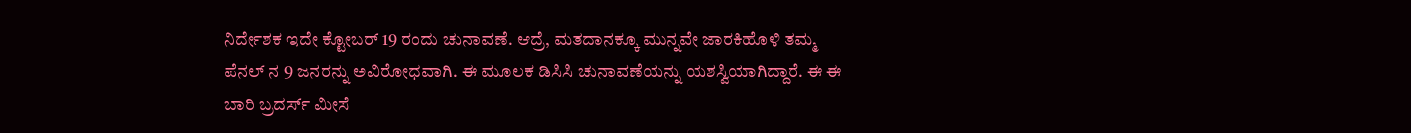ನಿರ್ದೇಶಕ ಇದೇ ಕ್ಟೋಬರ್ 19 ರಂದು ಚುನಾವಣೆ. ಆದ್ರೆ, ಮತದಾನಕ್ಕೂ ಮುನ್ನವೇ ಜಾರಕಿಹೊಳಿ ತಮ್ಮ ಪೆನಲ್ ನ 9 ಜನರನ್ನು ಅವಿರೋಧವಾಗಿ. ಈ ಮೂಲಕ ಡಿಸಿಸಿ ಚುನಾವಣೆಯನ್ನು ಯಶಸ್ವಿಯಾಗಿದ್ದಾರೆ. ಈ ಈ ಬಾರಿ ಬ್ರದರ್ಸ್ ಮೀಸೆ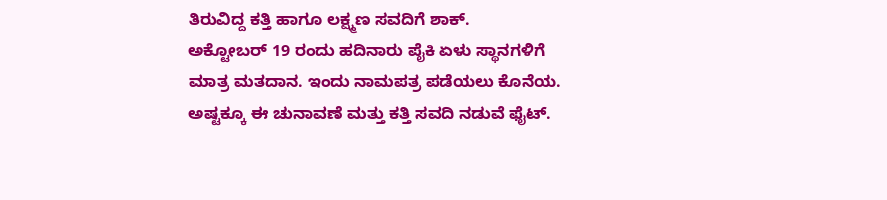ತಿರುವಿದ್ದ ಕತ್ತಿ ಹಾಗೂ ಲಕ್ಷ್ಮಣ ಸವದಿಗೆ ಶಾಕ್.
ಅಕ್ಟೋಬರ್ 19 ರಂದು ಹದಿನಾರು ಪೈಕಿ ಏಳು ಸ್ಥಾನಗಳಿಗೆ ಮಾತ್ರ ಮತದಾನ. ಇಂದು ನಾಮಪತ್ರ ಪಡೆಯಲು ಕೊನೆಯ. ಅಷ್ಟಕ್ಕೂ ಈ ಚುನಾವಣೆ ಮತ್ತು ಕತ್ತಿ ಸವದಿ ನಡುವೆ ಫೈಟ್.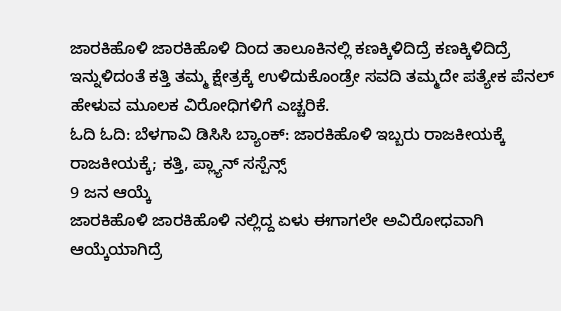ಜಾರಕಿಹೊಳಿ ಜಾರಕಿಹೊಳಿ ದಿಂದ ತಾಲೂಕಿನಲ್ಲಿ ಕಣಕ್ಕಿಳಿದಿದ್ರೆ ಕಣಕ್ಕಿಳಿದಿದ್ರೆ ಇನ್ನುಳಿದಂತೆ ಕತ್ತಿ ತಮ್ಮ ಕ್ಷೇತ್ರಕ್ಕೆ ಉಳಿದುಕೊಂಡ್ರೇ ಸವದಿ ತಮ್ಮದೇ ಪತ್ಯೇಕ ಪೆನಲ್ ಹೇಳುವ ಮೂಲಕ ವಿರೋಧಿಗಳಿಗೆ ಎಚ್ಚರಿಕೆ.
ಓದಿ ಓದಿ: ಬೆಳಗಾವಿ ಡಿಸಿಸಿ ಬ್ಯಾಂಕ್: ಜಾರಕಿಹೊಳಿ ಇಬ್ಬರು ರಾಜಕೀಯಕ್ಕೆ ರಾಜಕೀಯಕ್ಕೆ; ಕತ್ತಿ, ಪ್ಲ್ಯಾನ್ ಸಸ್ಪೆನ್ಸ್
9 ಜನ ಆಯ್ಕೆ
ಜಾರಕಿಹೊಳಿ ಜಾರಕಿಹೊಳಿ ನಲ್ಲಿದ್ದ ಏಳು ಈಗಾಗಲೇ ಅವಿರೋಧವಾಗಿ ಆಯ್ಕೆಯಾಗಿದ್ರೆ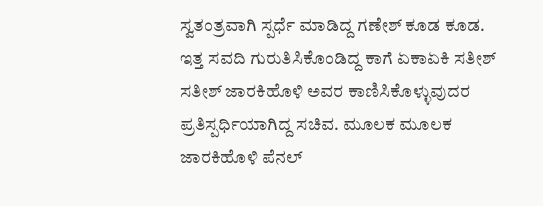ಸ್ವತಂತ್ರವಾಗಿ ಸ್ಪರ್ಧೆ ಮಾಡಿದ್ದ ಗಣೇಶ್ ಕೂಡ ಕೂಡ. ಇತ್ತ ಸವದಿ ಗುರುತಿಸಿಕೊಂಡಿದ್ದ ಕಾಗೆ ಏಕಾಏಕಿ ಸತೀಶ್ ಸತೀಶ್ ಜಾರಕಿಹೊಳಿ ಅವರ ಕಾಣಿಸಿಕೊಳ್ಳುವುದರ ಪ್ರತಿಸ್ಪರ್ಧಿಯಾಗಿದ್ದ ಸಚಿವ. ಮೂಲಕ ಮೂಲಕ ಜಾರಕಿಹೊಳಿ ಪೆನಲ್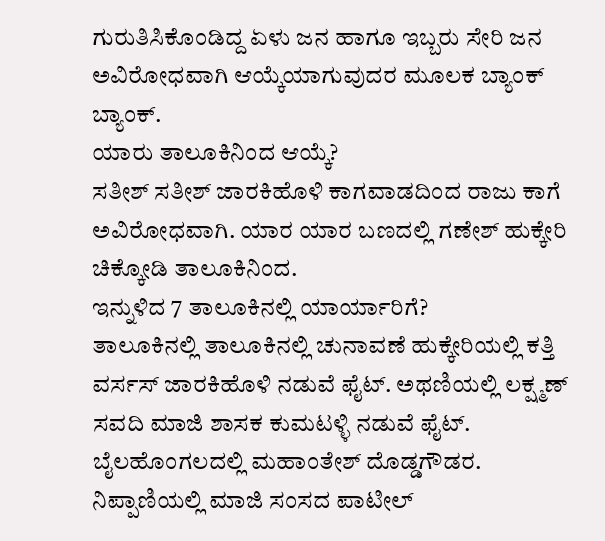ಗುರುತಿಸಿಕೊಂಡಿದ್ದ ಏಳು ಜನ ಹಾಗೂ ಇಬ್ಬರು ಸೇರಿ ಜನ ಅವಿರೋಧವಾಗಿ ಆಯ್ಕೆಯಾಗುವುದರ ಮೂಲಕ ಬ್ಯಾಂಕ್ ಬ್ಯಾಂಕ್.
ಯಾರು ತಾಲೂಕಿನಿಂದ ಆಯ್ಕೆ?
ಸತೀಶ್ ಸತೀಶ್ ಜಾರಕಿಹೊಳಿ ಕಾಗವಾಡದಿಂದ ರಾಜು ಕಾಗೆ ಅವಿರೋಧವಾಗಿ. ಯಾರ ಯಾರ ಬಣದಲ್ಲಿ ಗಣೇಶ್ ಹುಕ್ಕೇರಿ ಚಿಕ್ಕೋಡಿ ತಾಲೂಕಿನಿಂದ.
ಇನ್ನುಳಿದ 7 ತಾಲೂಕಿನಲ್ಲಿ ಯಾರ್ಯಾರಿಗೆ?
ತಾಲೂಕಿನಲ್ಲಿ ತಾಲೂಕಿನಲ್ಲಿ ಚುನಾವಣೆ ಹುಕ್ಕೇರಿಯಲ್ಲಿ ಕತ್ತಿ ವರ್ಸಸ್ ಜಾರಕಿಹೊಳಿ ನಡುವೆ ಫೈಟ್. ಅಥಣಿಯಲ್ಲಿ ಲಕ್ಷ್ಮಣ್ ಸವದಿ ಮಾಜಿ ಶಾಸಕ ಕುಮಟಳ್ಳಿ ನಡುವೆ ಫೈಟ್. ಬೈಲಹೊಂಗಲದಲ್ಲಿ ಮಹಾಂತೇಶ್ ದೊಡ್ಡಗೌಡರ. ನಿಪ್ಪಾಣಿಯಲ್ಲಿ ಮಾಜಿ ಸಂಸದ ಪಾಟೀಲ್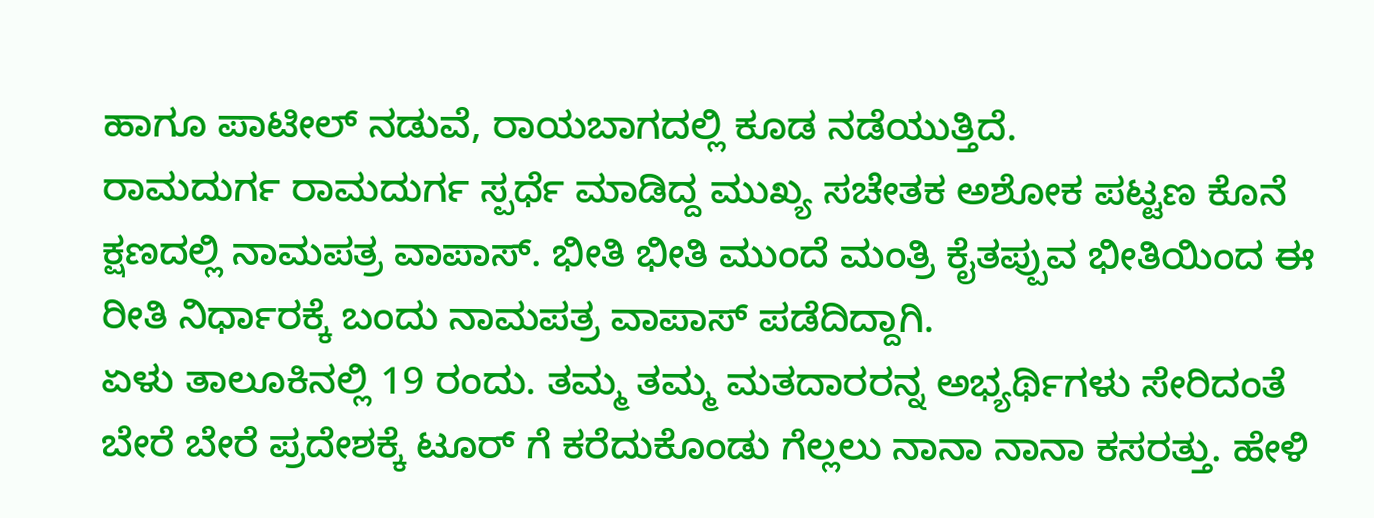ಹಾಗೂ ಪಾಟೀಲ್ ನಡುವೆ, ರಾಯಬಾಗದಲ್ಲಿ ಕೂಡ ನಡೆಯುತ್ತಿದೆ.
ರಾಮದುರ್ಗ ರಾಮದುರ್ಗ ಸ್ಪರ್ಧೆ ಮಾಡಿದ್ದ ಮುಖ್ಯ ಸಚೇತಕ ಅಶೋಕ ಪಟ್ಟಣ ಕೊನೆ ಕ್ಷಣದಲ್ಲಿ ನಾಮಪತ್ರ ವಾಪಾಸ್. ಭೀತಿ ಭೀತಿ ಮುಂದೆ ಮಂತ್ರಿ ಕೈತಪ್ಪುವ ಭೀತಿಯಿಂದ ಈ ರೀತಿ ನಿರ್ಧಾರಕ್ಕೆ ಬಂದು ನಾಮಪತ್ರ ವಾಪಾಸ್ ಪಡೆದಿದ್ದಾಗಿ.
ಏಳು ತಾಲೂಕಿನಲ್ಲಿ 19 ರಂದು. ತಮ್ಮ ತಮ್ಮ ಮತದಾರರನ್ನ ಅಭ್ಯರ್ಥಿಗಳು ಸೇರಿದಂತೆ ಬೇರೆ ಬೇರೆ ಪ್ರದೇಶಕ್ಕೆ ಟೂರ್ ಗೆ ಕರೆದುಕೊಂಡು ಗೆಲ್ಲಲು ನಾನಾ ನಾನಾ ಕಸರತ್ತು. ಹೇಳಿ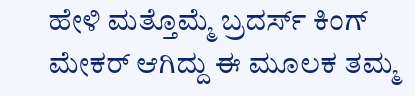ಹೇಳಿ ಮತ್ತೊಮ್ಮೆ ಬ್ರದರ್ಸ್ ಕಿಂಗ್ ಮೇಕರ್ ಆಗಿದ್ದು ಈ ಮೂಲಕ ತಮ್ಮ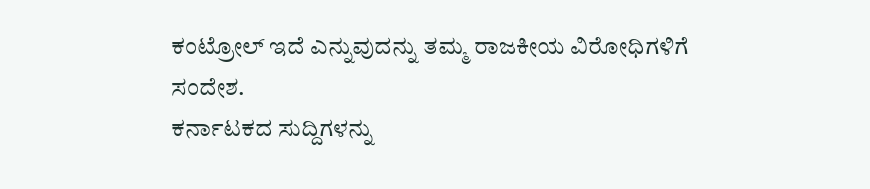ಕಂಟ್ರೋಲ್ ಇದೆ ಎನ್ನುವುದನ್ನು ತಮ್ಮ ರಾಜಕೀಯ ವಿರೋಧಿಗಳಿಗೆ ಸಂದೇಶ.
ಕರ್ನಾಟಕದ ಸುದ್ದಿಗಳನ್ನು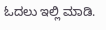ಓದಲು ಇಲ್ಲಿ ಮಾಡಿ.